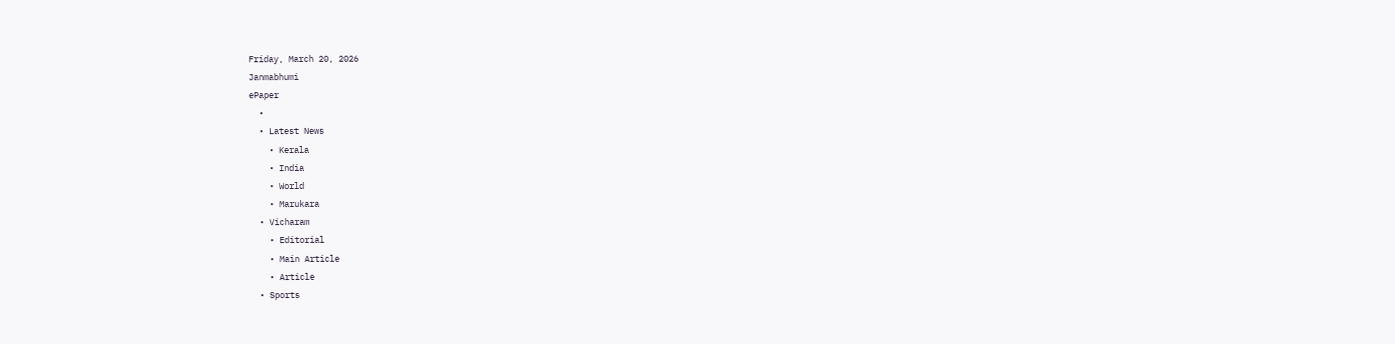Friday, March 20, 2026
Janmabhumi
ePaper
  •
  • Latest News
    • Kerala
    • India
    • World
    • Marukara
  • Vicharam
    • Editorial
    • Main Article
    • Article
  • Sports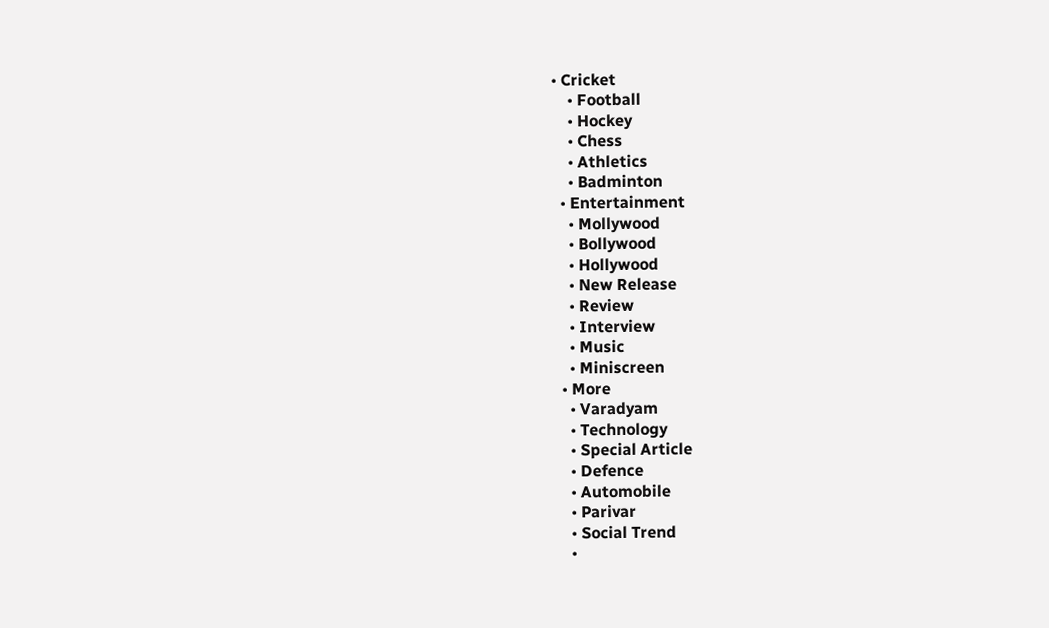• Cricket
    • Football
    • Hockey
    • Chess
    • Athletics
    • Badminton
  • Entertainment
    • Mollywood
    • Bollywood
    • Hollywood
    • New Release
    • Review
    • Interview
    • Music
    • Miniscreen
  • More
    • Varadyam
    • Technology
    • Special Article
    • Defence
    • Automobile
    • Parivar
    • Social Trend
    •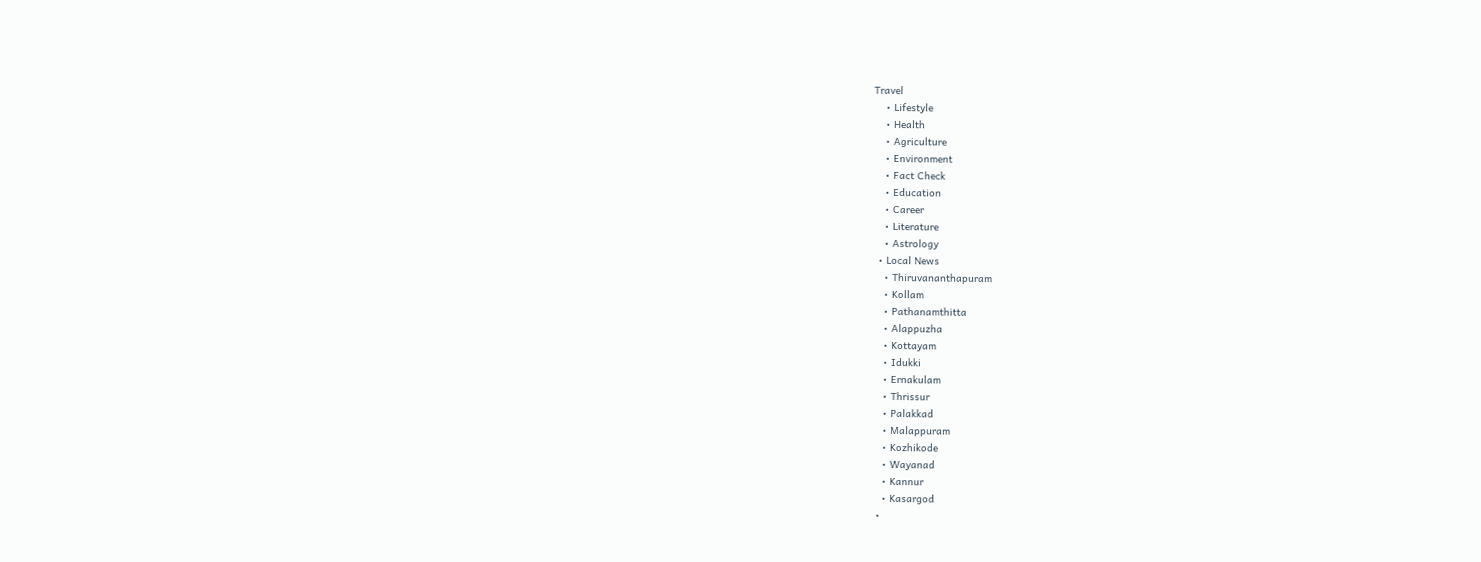Travel
    • Lifestyle
    • Health
    • Agriculture
    • Environment
    • Fact Check
    • Education
    • Career
    • Literature
    • Astrology
  • Local News
    • Thiruvananthapuram
    • Kollam
    • Pathanamthitta
    • Alappuzha
    • Kottayam
    • Idukki
    • Ernakulam
    • Thrissur
    • Palakkad
    • Malappuram
    • Kozhikode
    • Wayanad
    • Kannur
    • Kasargod
  •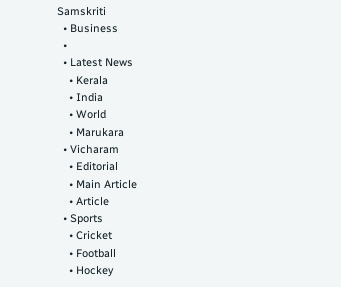Samskriti
  • Business
  •
  • Latest News
    • Kerala
    • India
    • World
    • Marukara
  • Vicharam
    • Editorial
    • Main Article
    • Article
  • Sports
    • Cricket
    • Football
    • Hockey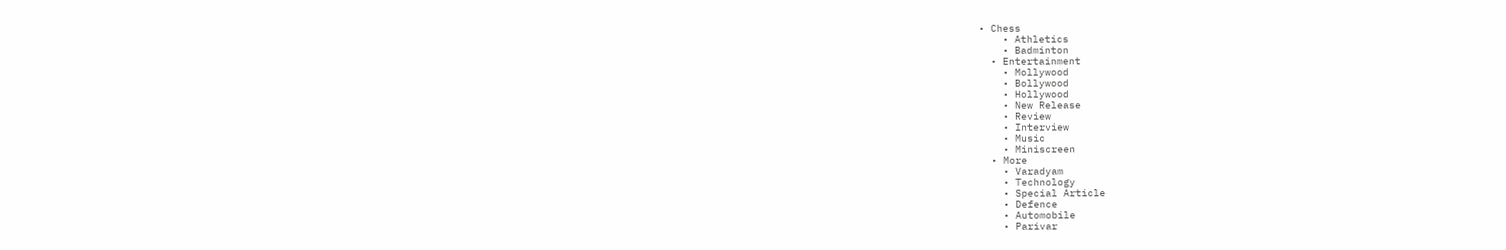• Chess
    • Athletics
    • Badminton
  • Entertainment
    • Mollywood
    • Bollywood
    • Hollywood
    • New Release
    • Review
    • Interview
    • Music
    • Miniscreen
  • More
    • Varadyam
    • Technology
    • Special Article
    • Defence
    • Automobile
    • Parivar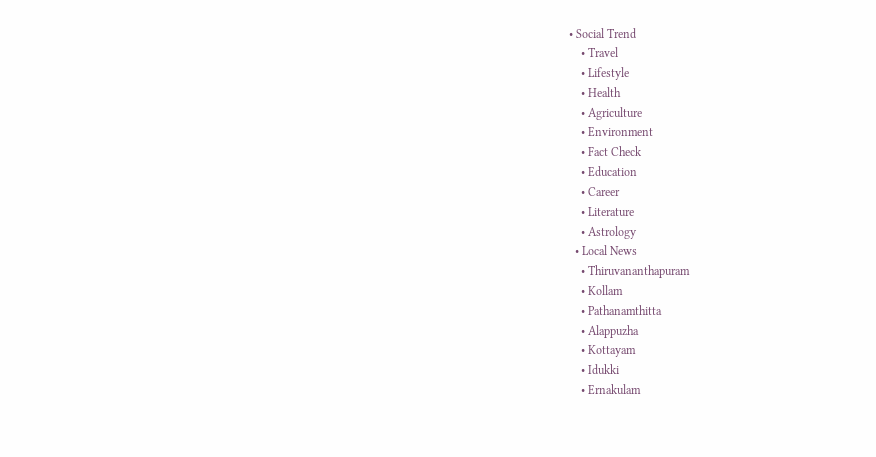• Social Trend
    • Travel
    • Lifestyle
    • Health
    • Agriculture
    • Environment
    • Fact Check
    • Education
    • Career
    • Literature
    • Astrology
  • Local News
    • Thiruvananthapuram
    • Kollam
    • Pathanamthitta
    • Alappuzha
    • Kottayam
    • Idukki
    • Ernakulam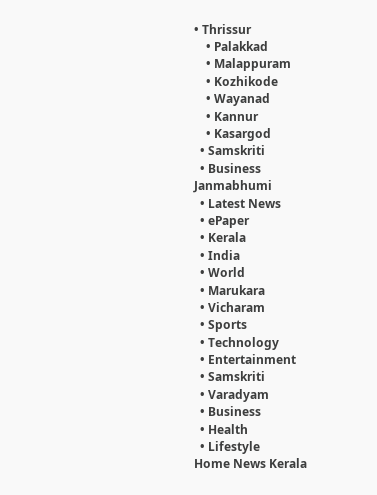• Thrissur
    • Palakkad
    • Malappuram
    • Kozhikode
    • Wayanad
    • Kannur
    • Kasargod
  • Samskriti
  • Business
Janmabhumi
  • Latest News
  • ePaper
  • Kerala
  • India
  • World
  • Marukara
  • Vicharam
  • Sports
  • Technology
  • Entertainment
  • Samskriti
  • Varadyam
  • Business
  • Health
  • Lifestyle
Home News Kerala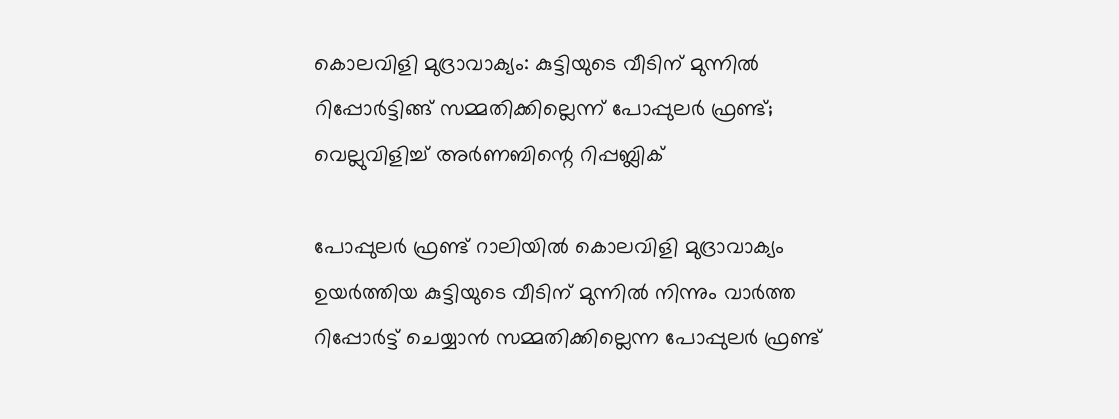കൊലവിളി മുദ്രാവാക്യം: കുട്ടിയുടെ വീടിന് മുന്നില്‍ റിപ്പോര്‍ട്ടിങ്ങ് സമ്മതിക്കില്ലെന്ന് പോപ്പുലര്‍ ഫ്രണ്ട്; വെല്ലുവിളിച്ച് അര്‍ണബിന്റെ റിപ്പബ്ലിക്

പോപ്പുലര്‍ ഫ്രണ്ട് റാലിയില്‍ കൊലവിളി മുദ്രാവാക്യം ഉയര്‍ത്തിയ കുട്ടിയുടെ വീടിന് മുന്നില്‍ നിന്നും വാര്‍ത്ത റിപ്പോര്‍ട്ട് ചെയ്യാന്‍ സമ്മതിക്കില്ലെന്ന പോപ്പുലര്‍ ഫ്രണ്ട്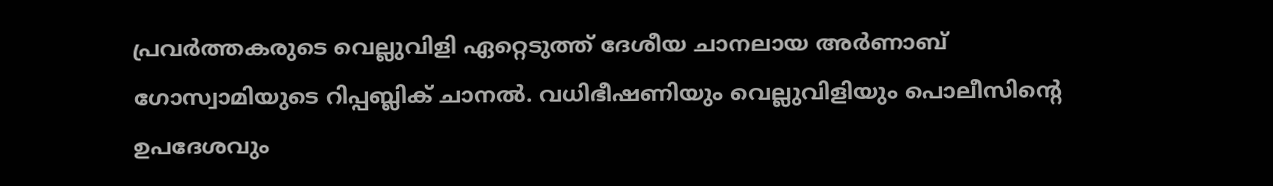പ്രവര്‍ത്തകരുടെ വെല്ലുവിളി ഏറ്റെടുത്ത് ദേശീയ ചാനലായ അര്‍ണാബ് ഗോസ്വാമിയുടെ റിപ്പബ്ലിക് ചാനല്‍. വധിഭീഷണിയും വെല്ലുവിളിയും പൊലീസിന്റെ ഉപദേശവും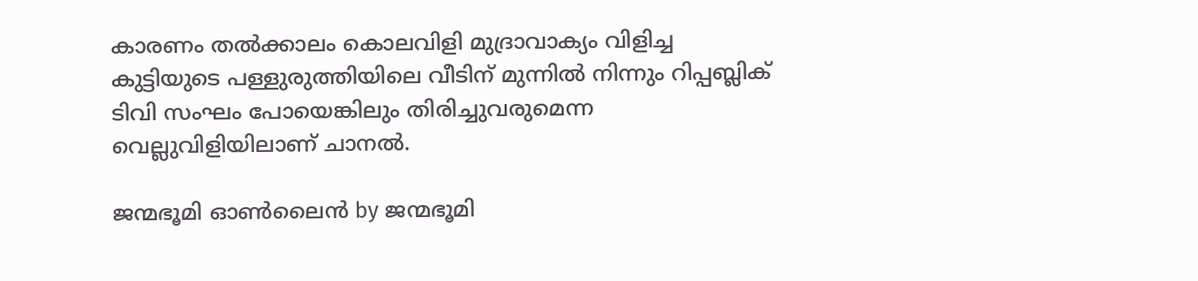കാരണം തല്‍ക്കാലം കൊലവിളി മുദ്രാവാക്യം വിളിച്ച കുട്ടിയുടെ പള്ളുരുത്തിയിലെ വീടിന് മുന്നില്‍ നിന്നും റിപ്പബ്ലിക് ടിവി സംഘം പോയെങ്കിലും തിരിച്ചുവരുമെന്ന വെല്ലുവിളിയിലാണ് ചാനല്‍.

ജന്മഭൂമി ഓണ്‍ലൈന്‍ by ജന്മഭൂമി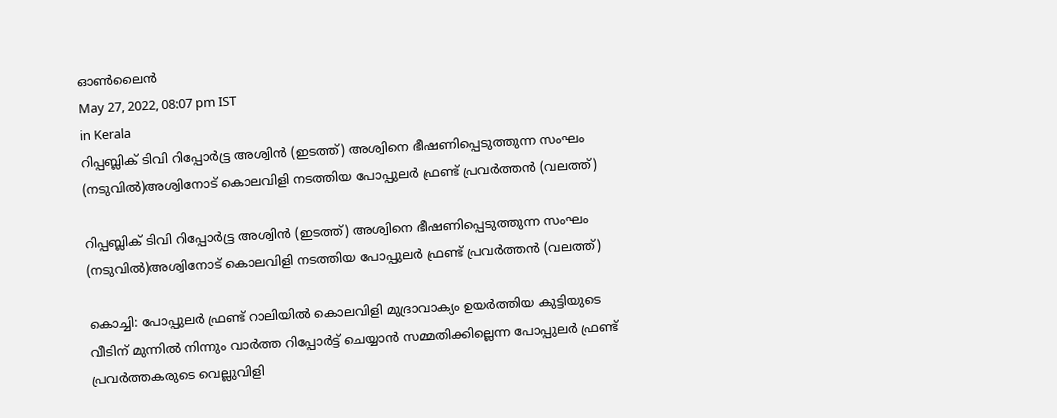ഓണ്‍ലൈന്‍
May 27, 2022, 08:07 pm IST
in Kerala
റിപ്പബ്ലിക് ടിവി റിപ്പോര്‍ട്ട്ര‍ അശ്വിന്‍ (ഇടത്ത്) അശ്വിനെ ഭീഷണിപ്പെടുത്തുന്ന സംഘം (നടുവില്‍)അശ്വിനോട് കൊലവിളി നടത്തിയ പോപ്പുലര്‍ ഫ്രണ്ട് പ്രവര്‍ത്തന്‍ (വലത്ത്)

റിപ്പബ്ലിക് ടിവി റിപ്പോര്‍ട്ട്ര‍ അശ്വിന്‍ (ഇടത്ത്) അശ്വിനെ ഭീഷണിപ്പെടുത്തുന്ന സംഘം (നടുവില്‍)അശ്വിനോട് കൊലവിളി നടത്തിയ പോപ്പുലര്‍ ഫ്രണ്ട് പ്രവര്‍ത്തന്‍ (വലത്ത്)

കൊച്ചി: പോപ്പുലര്‍ ഫ്രണ്ട് റാലിയില്‍ കൊലവിളി മുദ്രാവാക്യം ഉയര്‍ത്തിയ കുട്ടിയുടെ വീടിന് മുന്നില്‍ നിന്നും വാര്‍ത്ത റിപ്പോര്‍ട്ട് ചെയ്യാന്‍ സമ്മതിക്കില്ലെന്ന പോപ്പുലര്‍ ഫ്രണ്ട് പ്രവര്‍ത്തകരുടെ വെല്ലുവിളി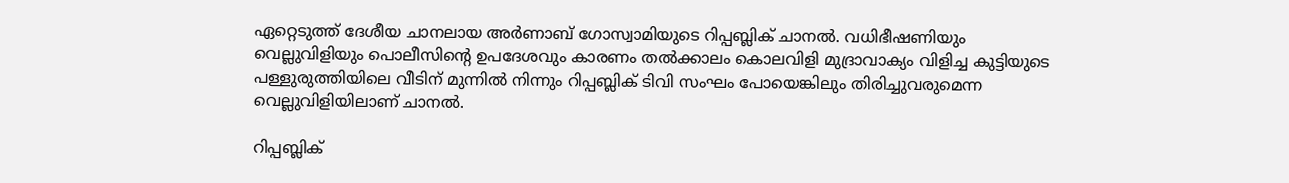ഏറ്റെടുത്ത് ദേശീയ ചാനലായ അര്‍ണാബ് ഗോസ്വാമിയുടെ റിപ്പബ്ലിക് ചാനല്‍. വധിഭീഷണിയും വെല്ലുവിളിയും പൊലീസിന്റെ ഉപദേശവും കാരണം തല്‍ക്കാലം കൊലവിളി മുദ്രാവാക്യം വിളിച്ച കുട്ടിയുടെ പള്ളുരുത്തിയിലെ വീടിന് മുന്നില്‍ നിന്നും റിപ്പബ്ലിക് ടിവി സംഘം പോയെങ്കിലും തിരിച്ചുവരുമെന്ന വെല്ലുവിളിയിലാണ് ചാനല്‍.

റിപ്പബ്ലിക്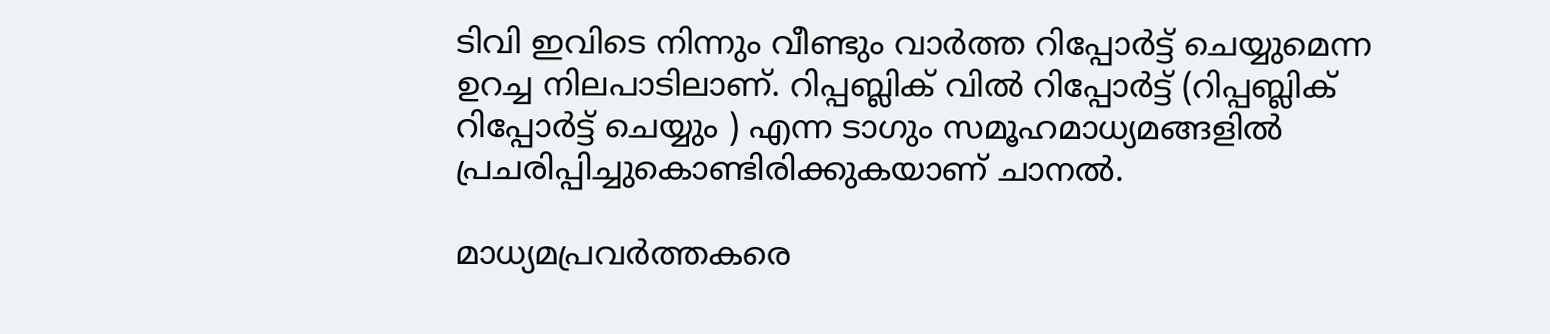ടിവി ഇവിടെ നിന്നും വീണ്ടും വാര്‍ത്ത റിപ്പോര്‍ട്ട് ചെയ്യുമെന്ന ഉറച്ച നിലപാടിലാണ്. റിപ്പബ്ലിക് വില്‍ റിപ്പോര്‍ട്ട് (റിപ്പബ്ലിക് റിപ്പോര്‍ട്ട് ചെയ്യും ) എന്ന ടാഗും സമൂഹമാധ്യമങ്ങളില്‍ പ്രചരിപ്പിച്ചുകൊണ്ടിരിക്കുകയാണ് ചാനല്‍.

മാധ്യമപ്രവര്‍ത്തകരെ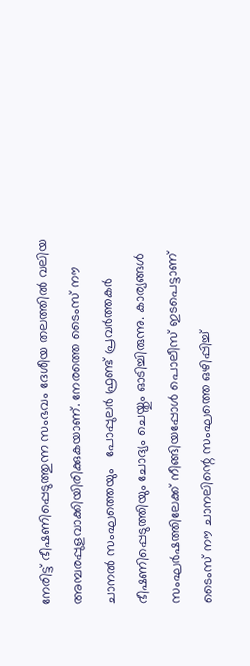നേരിട്ട് ഭീഷണിപ്പെടുത്തുന്ന സംഭവം ദേശീയ തലത്തില്‍ വലിയ അമ്പരപ്പുളവാക്കിയിരിക്കുകയാണ്. നേരത്തെ ടൈംസ് നൗ ചാനല്‍ സംഘത്തെയും   പോപ്പുലര്‍ ഫ്രണ്ട് പ്രവര്‍ത്തകര്‍ ഭീഷണിപ്പെടുത്തിയും ചോദ്യം ചെയ്തും ഓടിച്ചിരുന്നു. കാര്യങ്ങള്‍ സംഘര്‍ഷത്തിലേക്ക് നീങ്ങിയപ്പോള്‍ പൊലീസ് ഇടപെട്ടാണ് ടൈംസ് നൗ ചാനലിന്റെ സംഘത്തെ ഒഴിപ്പിച്ച്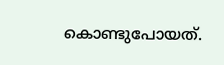കൊണ്ടുപോയത്.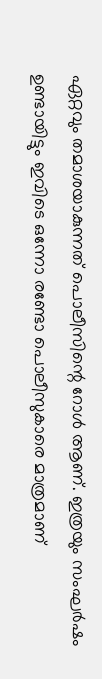ഏറ്റവും തമാശയാകുന്നത് പൊലീസിന്റെ റോള്‍ ആണ്. ഇത്രയും സംഘര്‍ഷം ഉണ്ടായിട്ടും ഇവിടെ ഒന്നോ രണ്ടോ പൊലീസുകാരെ മാത്രമാണ്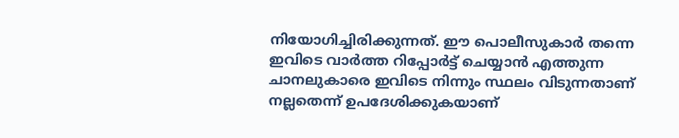നിയോഗിച്ചിരിക്കുന്നത്. ഈ പൊലീസുകാര്‍ തന്നെ ഇവിടെ വാര്‍ത്ത റിപ്പോര്‍ട്ട് ചെയ്യാന്‍ എത്തുന്ന ചാനലുകാരെ ഇവിടെ നിന്നും സ്ഥലം വിടുന്നതാണ് നല്ലതെന്ന് ഉപദേശിക്കുകയാണ്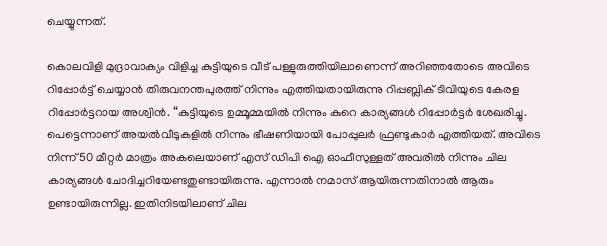ചെയ്യുന്നത്.

കൊലവിളി മുദ്രാവാക്യം വിളിച്ച കുട്ടിയുടെ വീട് പള്ളുരുത്തിയിലാണെന്ന് അറിഞ്ഞതോടെ അവിടെ റിപ്പോര്‍ട്ട് ചെയ്യാന്‍ തിരുവനന്തപുരത്ത് നിന്നും എത്തിയതായിരുന്നു റിപ്പബ്ലിക് ടിവിയുടെ കേരള റിപ്പോര്‍ട്ടറായ അശ്വിന്‍. “കുട്ടിയുടെ ഉമ്മൂമ്മയില്‍ നിന്നും കുറെ കാര്യങ്ങള്‍ റിപ്പോര്‍ട്ടര്‍ ശേഖരിച്ചു. പെട്ടെന്നാണ് അയല്‍വീടുകളില്‍ നിന്നും ഭീഷണിയായി പോപ്പുലര്‍ ഫ്രണ്ടുകാര്‍ എത്തിയത്. അവിടെ നിന്ന് 50 മീറ്റര്‍ മാത്രം അകലെയാണ് എസ് ഡിപി ഐ ഓഫീസുള്ളത് അവരില്‍ നിന്നും ചില കാര്യങ്ങള്‍ ചോദിച്ചറിയേണ്ടതുണ്ടായിരുന്നു. എന്നാല്‍ നമാസ് ആയിരുന്നതിനാല്‍ ആരും ഉണ്ടായിരുന്നില്ല. ഇതിനിടയിലാണ് ചില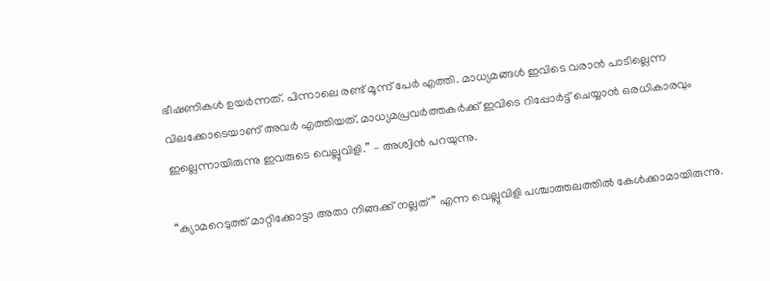ഭീഷണികള്‍ ഉയര്‍ന്നത്. പിന്നാലെ രണ്ട് മൂന്ന് പേര്‍ എത്തി. മാധ്യമങ്ങള്‍ ഇവിടെ വരാന്‍ പാടില്ലെന്ന വിലക്കോടെയാണ് അവര്‍ എത്തിയത്. മാധ്യമപ്രവര്‍ത്തകര്‍ക്ക് ഇവിടെ റിപ്പോര്‍ട്ട് ചെയ്യാന്‍ ഒരധികാരവും ഇല്ലെന്നായിരുന്നു ഇവരുടെ വെല്ലുവിളി.” – അശ്വിന്‍ പറയുന്നു.

“ക്യാമറെടുത്ത് മാറ്റിക്കോട്ടാ അതാ നിങ്ങക്ക് നല്ലത്” എന്ന വെല്ലുവിളി പശ്ചാത്തലത്തില്‍ കേള്‍ക്കാമായിരുന്നു.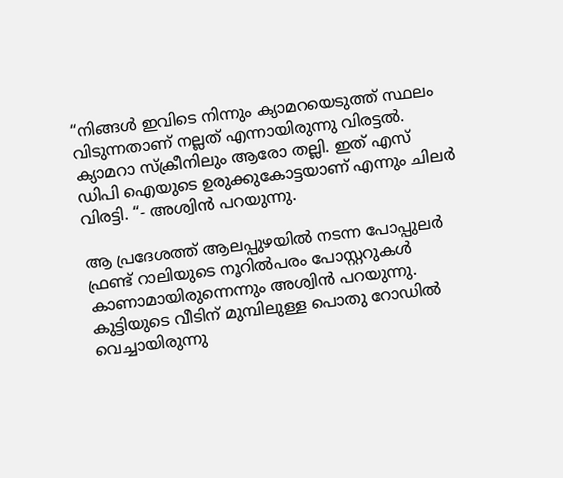“നിങ്ങള്‍ ഇവിടെ നിന്നും ക്യാമറയെടുത്ത് സ്ഥലം വിടുന്നതാണ് നല്ലത് എന്നായിരുന്നു വിരട്ടല്‍. ക്യാമറാ സ്ക്രീനിലും ആരോ തല്ലി. ഇത് എസ് ഡിപി ഐയുടെ ഉരുക്കുകോട്ടയാണ് എന്നും ചിലര്‍ വിരട്ടി. “- അശ്വിന്‍ പറയുന്നു.

ആ പ്രദേശത്ത് ആലപ്പുഴയില്‍ നടന്ന പോപ്പുലര്‍ ഫ്രണ്ട് റാലിയുടെ നൂറില്‍പരം പോസ്റ്ററുകള്‍ കാണാമായിരുന്നെന്നും അശ്വിന്‍ പറയുന്നു. കുട്ടിയുടെ വീടിന് മുമ്പിലുള്ള പൊതു റോഡില്‍ വെച്ചായിരുന്നു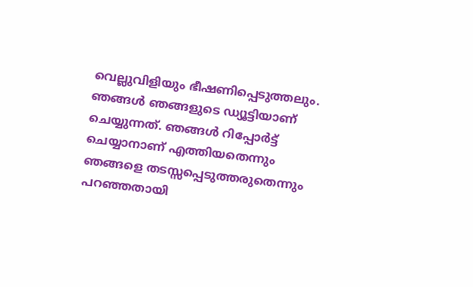വെല്ലുവിളിയും ഭീഷണിപ്പെടുത്തലും. ഞങ്ങള്‍ ഞങ്ങളുടെ ഡ്യൂട്ടിയാണ് ചെയ്യുന്നത്. ഞങ്ങള്‍ റിപ്പോര്‍ട്ട് ചെയ്യാനാണ് എത്തിയതെന്നും ഞങ്ങളെ തടസ്സപ്പെടുത്തരുതെന്നും പറഞ്ഞതായി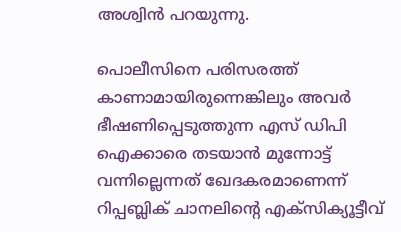അശ്വിന്‍ പറയുന്നു.

പൊലീസിനെ പരിസരത്ത് കാണാമായിരുന്നെങ്കിലും അവര്‍ ഭീഷണിപ്പെടുത്തുന്ന എസ് ഡിപി ഐക്കാരെ തടയാന്‍ മുന്നോട്ട് വന്നില്ലെന്നത് ഖേദകരമാണെന്ന് റിപ്പബ്ലിക് ചാനലിന്റെ എക്സിക്യൂട്ടീവ്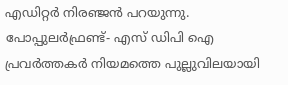എഡിറ്റര്‍ നിരഞ്ജന്‍ പറയുന്നു. പോപ്പുലര്‍ഫ്രണ്ട്- എസ് ഡിപി ഐ പ്രവര്‍ത്തകര്‍ നിയമത്തെ പുല്ലുവിലയായി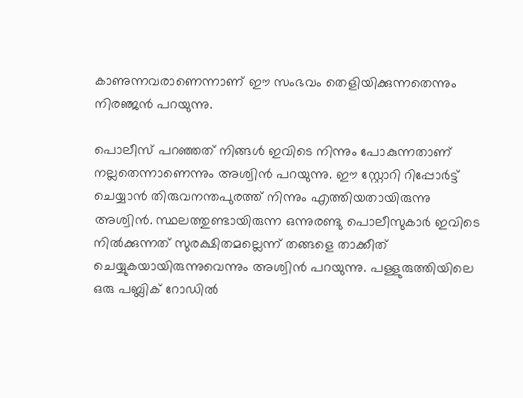കാണുന്നവരാണെന്നാണ് ഈ സംഭവം തെളിയിക്കുന്നതെന്നും നിരഞ്ജന്‍ പറയുന്നു.

പൊലീസ് പറഞ്ഞത് നിങ്ങള്‍ ഇവിടെ നിന്നും പോകുന്നതാണ് നല്ലതെന്നാണെന്നും അശ്വിന്‍ പറയുന്നു. ഈ സ്റ്റോറി റിപ്പോര്‍ട്ട് ചെയ്യാന്‍ തിരുവനന്തപുരത്ത് നിന്നും എത്തിയതായിരുന്നു അശ്വിന്‍. സ്ഥലത്തുണ്ടായിരുന്ന ഒന്നുരണ്ടു പൊലീസുകാര്‍ ഇവിടെ നില്‍ക്കുന്നത് സുരക്ഷിതമല്ലെന്ന് തങ്ങളെ താക്കീത് ചെയ്യുകയായിരുന്നുവെന്നും അശ്വിന്‍ പറയുന്നു. പള്ളുരുത്തിയിലെ ഒരു പബ്ലിക് റോഡില്‍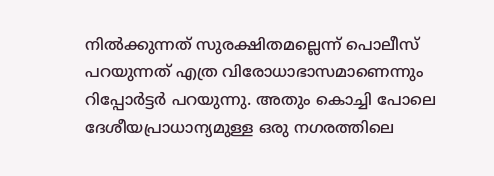നില്‍ക്കുന്നത് സുരക്ഷിതമല്ലെന്ന് പൊലീസ് പറയുന്നത് എത്ര വിരോധാഭാസമാണെന്നും റിപ്പോര്‍ട്ടര്‍ പറയുന്നു. അതും കൊച്ചി പോലെ ദേശീയപ്രാധാന്യമുള്ള ഒരു നഗരത്തിലെ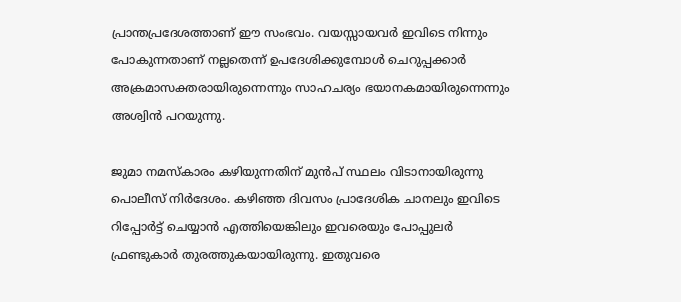പ്രാന്തപ്രദേശത്താണ് ഈ സംഭവം. വയസ്സായവര്‍ ഇവിടെ നിന്നും പോകുന്നതാണ് നല്ലതെന്ന് ഉപദേശിക്കുമ്പോള്‍ ചെറുപ്പക്കാര്‍ അക്രമാസക്തരായിരുന്നെന്നും സാഹചര്യം ഭയാനകമായിരുന്നെന്നും അശ്വിന്‍ പറയുന്നു.

ജുമാ നമസ്കാരം കഴിയുന്നതിന് മുന്‍പ് സ്ഥലം വിടാനായിരുന്നു പൊലീസ് നിര്‍ദേശം. കഴിഞ്ഞ ദിവസം പ്രാദേശിക ചാനലും ഇവിടെ റിപ്പോര്‍ട്ട് ചെയ്യാന്‍ എത്തിയെങ്കിലും ഇവരെയും പോപ്പുലര്‍ ഫ്രണ്ടുകാര്‍ തുരത്തുകയായിരുന്നു. ഇതുവരെ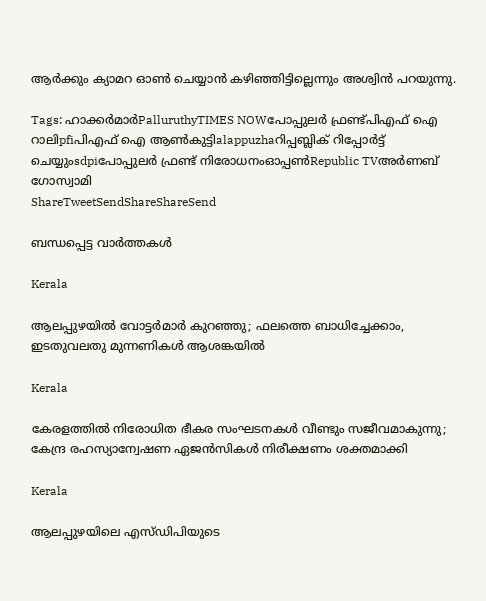ആര്‍ക്കും ക്യാമറ ഓണ്‍ ചെയ്യാന്‍ കഴിഞ്ഞിട്ടില്ലെന്നും അശ്വിന്‍ പറയുന്നു.

Tags: ഹാക്കര്‍മാര്‍PalluruthyTIMES NOWപോപ്പുലര്‍ ഫ്രണ്ട്പിഎഫ് ഐ റാലിpfiപിഎഫ് ഐ ആണ്‍കുട്ടിalappuzhaറിപ്പബ്ലിക് റിപ്പോര്‍ട്ട് ചെയ്യുംsdpiപോപ്പുലര്‍ ഫ്രണ്ട് നിരോധനംഓപ്പണ്‍Republic TVഅര്‍ണബ് ഗോസ്വാമി
ShareTweetSendShareShareSend

ബന്ധപ്പെട്ട വാര്‍ത്തകള്‍

Kerala

ആലപ്പുഴയിൽ വോട്ടർമാർ കുറഞ്ഞു; ഫലത്തെ ബാധിച്ചേക്കാം, ഇടതുവലതു മുന്നണികൾ ആശങ്കയിൽ

Kerala

കേരളത്തിൽ നിരോധിത ഭീകര സംഘടനകള്‍ വീണ്ടും സജീവമാകുന്നു; കേന്ദ്ര രഹസ്യാന്വേഷണ ഏജന്‍സികള്‍ നിരീക്ഷണം ശക്തമാക്കി

Kerala

ആലപ്പുഴയിലെ എസ്ഡിപിയുടെ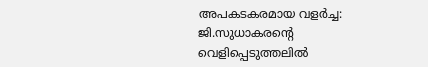അപകടകരമായ വളർച്ച: ജി.സുധാകരന്റെ വെളിപ്പെടുത്തലിൽ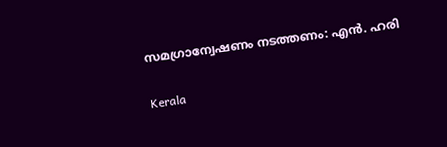സമഗ്രാന്വേഷണം നടത്തണം: എൻ. ഹരി

Kerala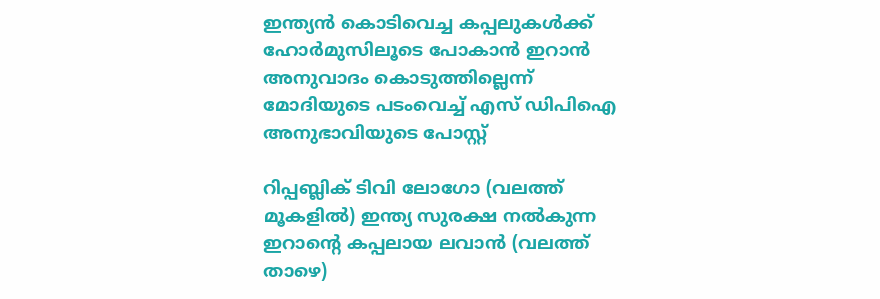ഇന്ത്യന്‍ കൊടിവെച്ച കപ്പലുകള്‍ക്ക് ഹോര്‍മുസിലൂടെ പോകാന്‍ ഇറാന്‍ അനുവാദം കൊടുത്തില്ലെന്ന് മോദിയുടെ പടംവെച്ച് എസ് ഡിപിഐ അനുഭാവിയുടെ പോസ്റ്റ്

റിപ്പബ്ലിക് ടിവി ലോഗോ (വലത്ത് മൂകളില്‍) ഇന്ത്യ സുരക്ഷ നല്‍കുന്ന ഇറാന്‍റെ കപ്പലായ ലവാന്‍ (വലത്ത് താഴെ)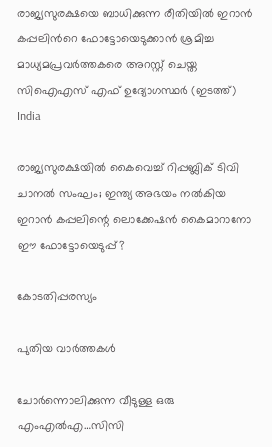രാജ്യസുരക്ഷയെ ബാധിക്കുന്ന രീതിയില്‍ ഇറാന്‍ കപ്പലിന്‍റെ ഫോട്ടോയെടുക്കാന്‍ ശ്രമിച്ച മാധ്യമപ്രവര്‍ത്തകരെ അറസ്റ്റ് ചെയ്ത സിഐഎസ് എഫ് ഉദ്യോഗസ്ഥര്‍ (ഇടത്ത്)
India

രാജ്യസുരക്ഷയില്‍ കൈവെച്ച് റിപ്പബ്ലിക് ടിവി ചാനല്‍ സംഘം; ഇന്ത്യ അഭയം നല്‍കിയ ഇറാന്‍ കപ്പലിന്റെ ലൊക്കേഷന്‍ കൈമാറാനോ ഈ ഫോട്ടോയെടുപ്പ്?

കോടതിപ്പരസ്യം

പുതിയ വാര്‍ത്തകള്‍

ചോര്‍ന്നൊലിക്കുന്ന വീടുള്ള ഒരു എംഎല്‍എ…സിസി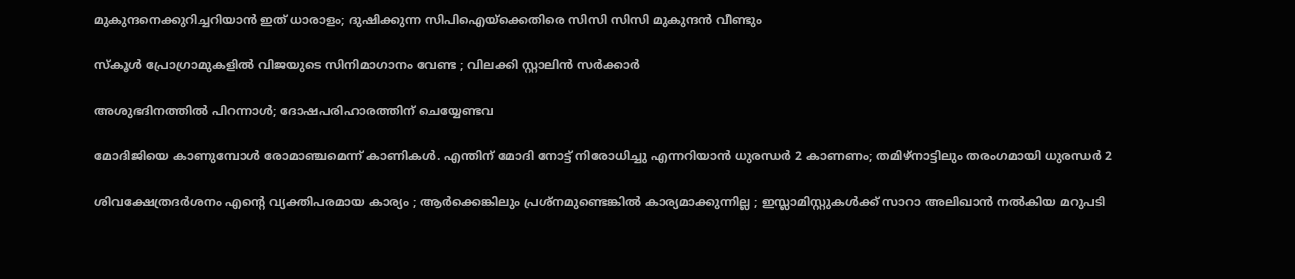മുകുന്ദനെക്കുറിച്ചറിയാന്‍ ഇത് ധാരാളം; ദുഷിക്കുന്ന സിപിഐയ്‌ക്കെതിരെ സിസി സിസി മുകുന്ദന്‍ വീണ്ടും

സ്കൂൾ പ്രോഗ്രാമുകളിൽ വിജയുടെ സിനിമാഗാനം വേണ്ട ; വിലക്കി സ്റ്റാലിൻ സർക്കാർ

അശുഭദിനത്തിൽ പിറന്നാൾ; ദോഷപരിഹാരത്തിന് ചെയ്യേണ്ടവ

മോദിജിയെ കാണുമ്പോള്‍ രോമാഞ്ചമെന്ന് കാണികള്‍. എന്തിന് മോദി നോട്ട് നിരോധിച്ചു എന്നറിയാന്‍ ധുരന്ധര്‍ 2 കാണണം; തമിഴ്നാട്ടിലും തരംഗമായി ധുരന്ധര്‍ 2

ശിവക്ഷേത്രദർശനം എന്റെ വ്യക്തിപരമായ കാര്യം ; ആർക്കെങ്കിലും പ്രശ്‌നമുണ്ടെങ്കിൽ കാര്യമാക്കുന്നില്ല ; ഇസ്ലാമിസ്റ്റുകൾക്ക് സാറാ അലിഖാൻ നൽകിയ മറുപടി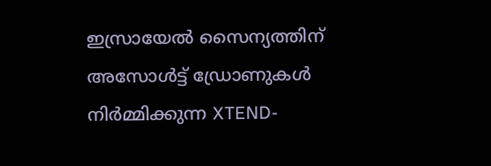ഇസ്രായേൽ സൈന്യത്തിന് അസോൾട്ട് ഡ്രോണുകൾ നിർമ്മിക്കുന്ന XTEND-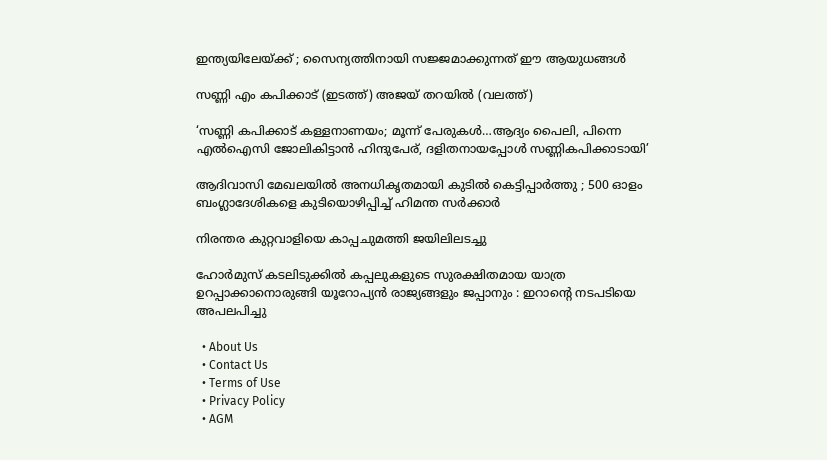ഇന്ത്യയിലേയ്‌ക്ക് ; സൈന്യത്തിനായി സജ്ജമാക്കുന്നത് ഈ ആയുധങ്ങൾ

സണ്ണി എം കപിക്കാട് (ഇടത്ത്) അജയ് തറയില്‍ (വലത്ത്)

‘സണ്ണി കപിക്കാട് കള്ളനാണയം; മൂന്ന് പേരുകള്‍…ആദ്യം പൈലി, പിന്നെ എല്‍ഐസി ജോലികിട്ടാന്‍ ഹിന്ദുപേര്, ദളിതനായപ്പോള്‍ സണ്ണികപിക്കാടായി’

ആദിവാസി മേഖലയിൽ അനധികൃതമായി കുടിൽ കെട്ടിപ്പാർത്തു ; 500 ഓളം ബംഗ്ലാദേശികളെ കുടിയൊഴിപ്പിച്ച് ഹിമന്ത സർക്കാർ

നിരന്തര കുറ്റവാളിയെ കാപ്പചുമത്തി ജയിലിലടച്ചു

ഹോർമുസ് കടലിടുക്കിൽ കപ്പലുകളുടെ സുരക്ഷിതമായ യാത്ര ഉറപ്പാക്കാനൊരുങ്ങി യൂറോപ്യൻ രാജ്യങ്ങളും ജപ്പാനും : ഇറാന്റെ നടപടിയെ അപലപിച്ചു

  • About Us
  • Contact Us
  • Terms of Use
  • Privacy Policy
  • AGM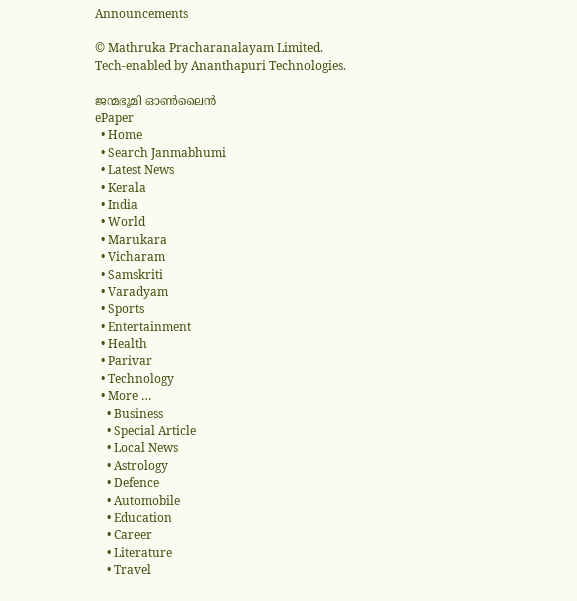Announcements

© Mathruka Pracharanalayam Limited.
Tech-enabled by Ananthapuri Technologies.

ജന്മഭൂമി ഓണ്‍ലൈന്‍
ePaper
  • Home
  • Search Janmabhumi
  • Latest News
  • Kerala
  • India
  • World
  • Marukara
  • Vicharam
  • Samskriti
  • Varadyam
  • Sports
  • Entertainment
  • Health
  • Parivar
  • Technology
  • More …
    • Business
    • Special Article
    • Local News
    • Astrology
    • Defence
    • Automobile
    • Education
    • Career
    • Literature
    • Travel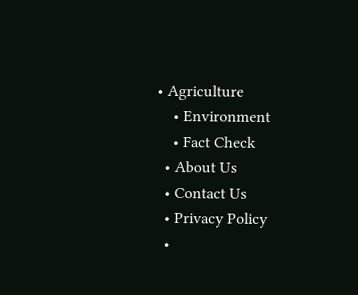• Agriculture
    • Environment
    • Fact Check
  • About Us
  • Contact Us
  • Privacy Policy
  •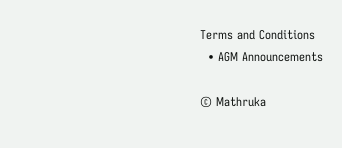Terms and Conditions
  • AGM Announcements

© Mathruka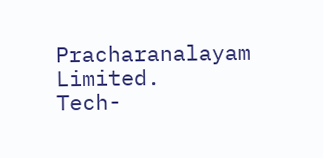Pracharanalayam Limited.
Tech-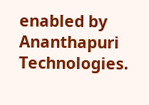enabled by Ananthapuri Technologies.